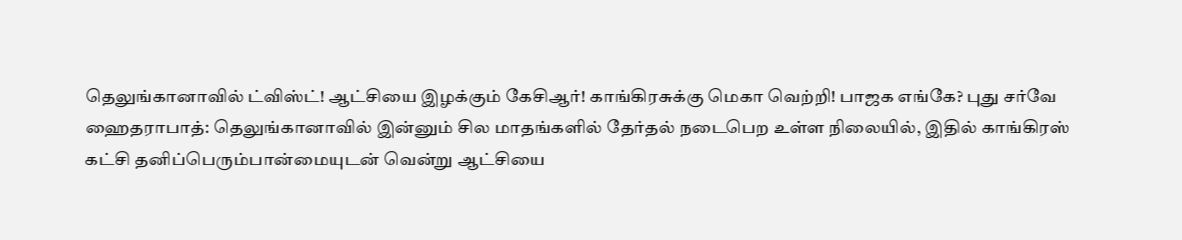தெலுங்கானாவில் ட்விஸ்ட்! ஆட்சியை இழக்கும் கேசிஆர்! காங்கிரசுக்கு மெகா வெற்றி! பாஜக எங்கே? புது சர்வே
ஹைதராபாத்: தெலுங்கானாவில் இன்னும் சில மாதங்களில் தேர்தல் நடைபெற உள்ள நிலையில், இதில் காங்கிரஸ் கட்சி தனிப்பெரும்பான்மையுடன் வென்று ஆட்சியை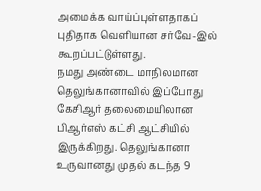அமைக்க வாய்ப்புள்ளதாகப் புதிதாக வெளியான சர்வே-இல் கூறப்பட்டுள்ளது.
நமது அண்டை மாநிலமான தெலுங்கானாவில் இப்போது கேசிஆர் தலைமையிலான பிஆர்எஸ் கட்சி ஆட்சியில் இருக்கிறது. தெலுங்கானா உருவானது முதல் கடந்த 9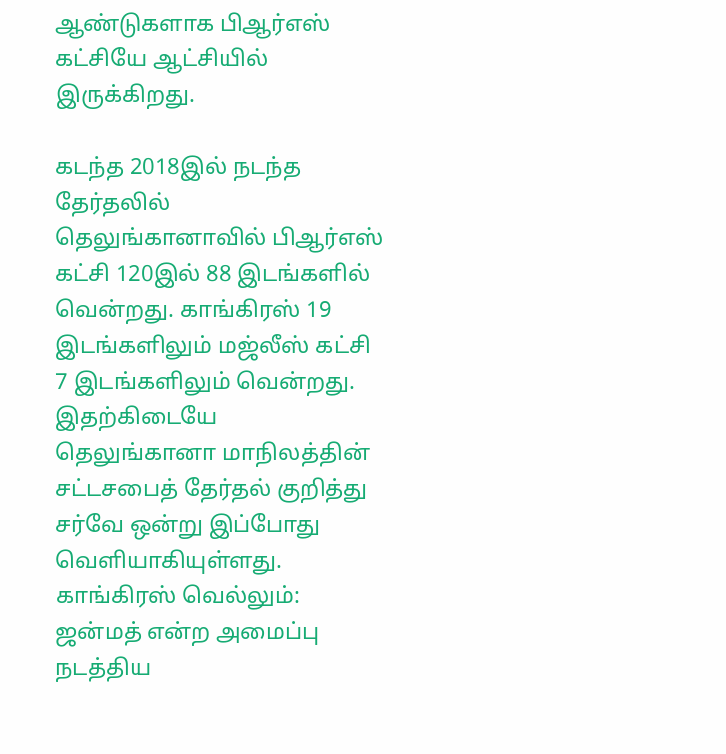ஆண்டுகளாக பிஆர்எஸ் கட்சியே ஆட்சியில் இருக்கிறது.

கடந்த 2018இல் நடந்த தேர்தலில் தெலுங்கானாவில் பிஆர்எஸ் கட்சி 120இல் 88 இடங்களில் வென்றது. காங்கிரஸ் 19 இடங்களிலும் மஜ்லீஸ் கட்சி 7 இடங்களிலும் வென்றது. இதற்கிடையே தெலுங்கானா மாநிலத்தின் சட்டசபைத் தேர்தல் குறித்து சர்வே ஒன்று இப்போது வெளியாகியுள்ளது.
காங்கிரஸ் வெல்லும்: ஜன்மத் என்ற அமைப்பு நடத்திய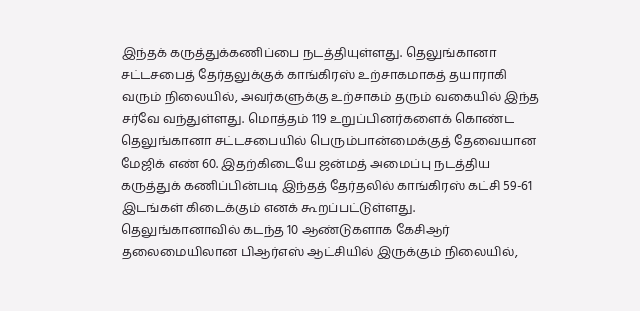இந்தக் கருத்துக்கணிப்பை நடத்தியுள்ளது. தெலுங்கானா சட்டசபைத் தேர்தலுக்குக் காங்கிரஸ் உற்சாகமாகத் தயாராகி வரும் நிலையில், அவர்களுக்கு உற்சாகம் தரும் வகையில் இந்த சர்வே வந்துள்ளது. மொத்தம் 119 உறுப்பினர்களைக் கொண்ட தெலுங்கானா சட்டசபையில் பெரும்பான்மைக்குத் தேவையான மேஜிக் எண் 60. இதற்கிடையே ஜன்மத் அமைப்பு நடத்திய கருத்துக் கணிப்பின்படி இந்தத் தேர்தலில் காங்கிரஸ் கட்சி 59-61 இடங்கள் கிடைக்கும் எனக் கூறப்பட்டுள்ளது.
தெலுங்கானாவில் கடந்த 10 ஆண்டுகளாக கேசிஆர் தலைமையிலான பிஆர்எஸ் ஆட்சியில் இருக்கும் நிலையில்,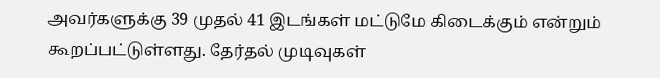அவர்களுக்கு 39 முதல் 41 இடங்கள் மட்டுமே கிடைக்கும் என்றும் கூறப்பட்டுள்ளது. தேர்தல் முடிவுகள்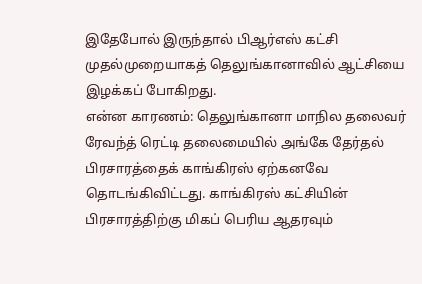இதேபோல் இருந்தால் பிஆர்எஸ் கட்சி முதல்முறையாகத் தெலுங்கானாவில் ஆட்சியை இழக்கப் போகிறது.
என்ன காரணம்: தெலுங்கானா மாநில தலைவர் ரேவந்த் ரெட்டி தலைமையில் அங்கே தேர்தல் பிரசாரத்தைக் காங்கிரஸ் ஏற்கனவே தொடங்கிவிட்டது. காங்கிரஸ் கட்சியின் பிரசாரத்திற்கு மிகப் பெரிய ஆதரவும்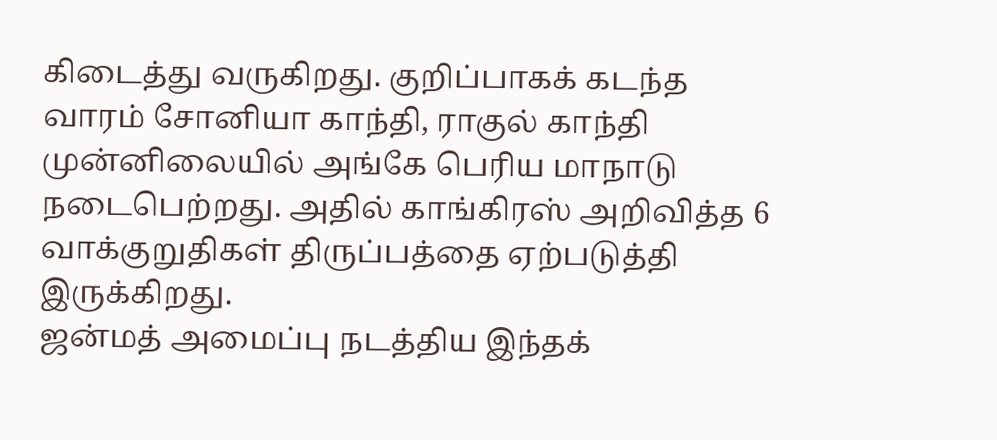கிடைத்து வருகிறது. குறிப்பாகக் கடந்த வாரம் சோனியா காந்தி, ராகுல் காந்தி முன்னிலையில் அங்கே பெரிய மாநாடு நடைபெற்றது. அதில் காங்கிரஸ் அறிவித்த 6 வாக்குறுதிகள் திருப்பத்தை ஏற்படுத்தி இருக்கிறது.
ஜன்மத் அமைப்பு நடத்திய இந்தக்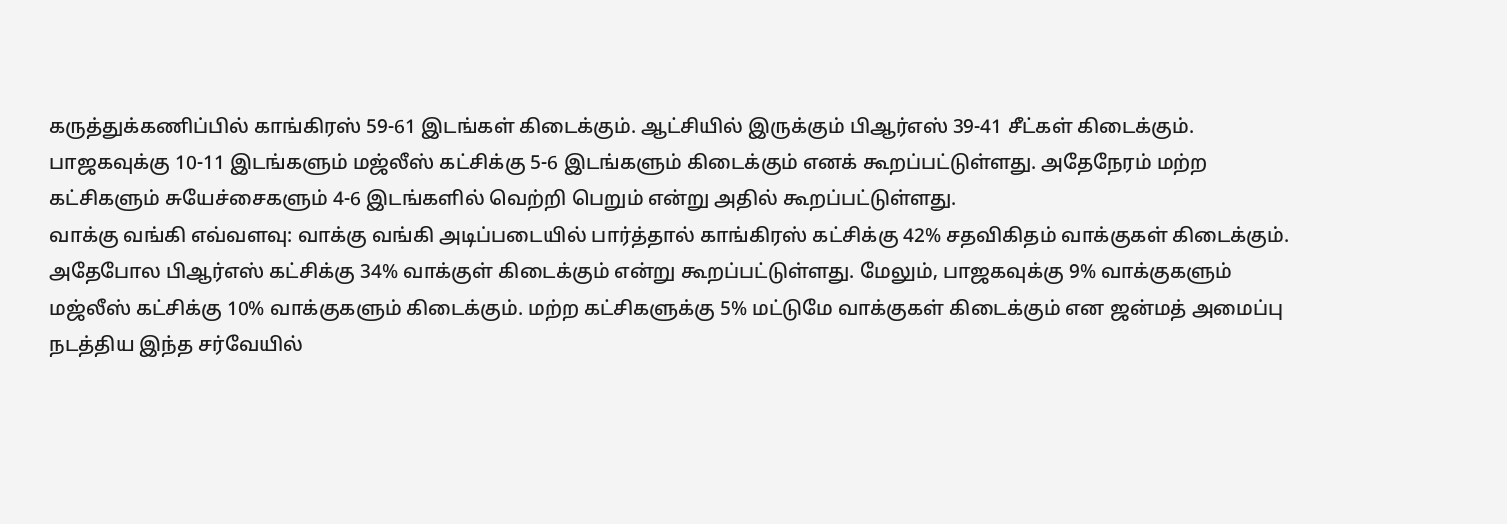கருத்துக்கணிப்பில் காங்கிரஸ் 59-61 இடங்கள் கிடைக்கும். ஆட்சியில் இருக்கும் பிஆர்எஸ் 39-41 சீட்கள் கிடைக்கும். பாஜகவுக்கு 10-11 இடங்களும் மஜ்லீஸ் கட்சிக்கு 5-6 இடங்களும் கிடைக்கும் எனக் கூறப்பட்டுள்ளது. அதேநேரம் மற்ற கட்சிகளும் சுயேச்சைகளும் 4-6 இடங்களில் வெற்றி பெறும் என்று அதில் கூறப்பட்டுள்ளது.
வாக்கு வங்கி எவ்வளவு: வாக்கு வங்கி அடிப்படையில் பார்த்தால் காங்கிரஸ் கட்சிக்கு 42% சதவிகிதம் வாக்குகள் கிடைக்கும். அதேபோல பிஆர்எஸ் கட்சிக்கு 34% வாக்குள் கிடைக்கும் என்று கூறப்பட்டுள்ளது. மேலும், பாஜகவுக்கு 9% வாக்குகளும் மஜ்லீஸ் கட்சிக்கு 10% வாக்குகளும் கிடைக்கும். மற்ற கட்சிகளுக்கு 5% மட்டுமே வாக்குகள் கிடைக்கும் என ஜன்மத் அமைப்பு நடத்திய இந்த சர்வேயில்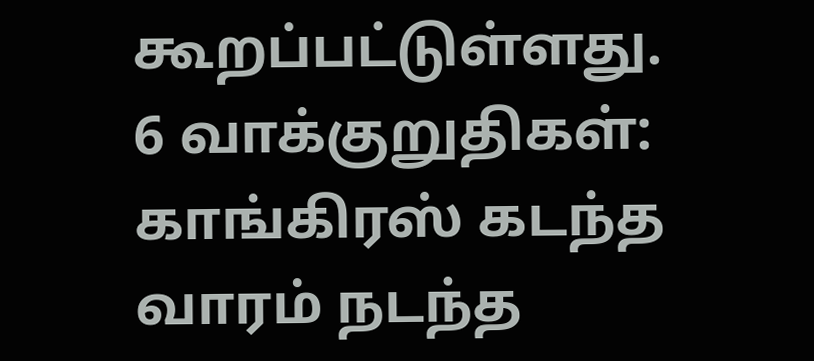கூறப்பட்டுள்ளது.
6 வாக்குறுதிகள்: காங்கிரஸ் கடந்த வாரம் நடந்த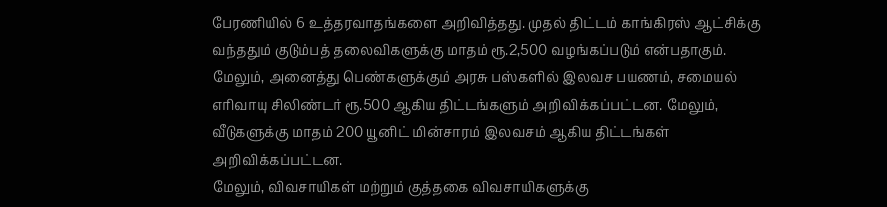பேரணியில் 6 உத்தரவாதங்களை அறிவித்தது. முதல் திட்டம் காங்கிரஸ் ஆட்சிக்கு வந்ததும் குடும்பத் தலைவிகளுக்கு மாதம் ரூ.2,500 வழங்கப்படும் என்பதாகும். மேலும், அனைத்து பெண்களுக்கும் அரசு பஸ்களில் இலவச பயணம், சமையல் எரிவாயு சிலிண்டர் ரூ.500 ஆகிய திட்டங்களும் அறிவிக்கப்பட்டன. மேலும், வீடுகளுக்கு மாதம் 200 யூனிட் மின்சாரம் இலவசம் ஆகிய திட்டங்கள் அறிவிக்கப்பட்டன.
மேலும், விவசாயிகள் மற்றும் குத்தகை விவசாயிகளுக்கு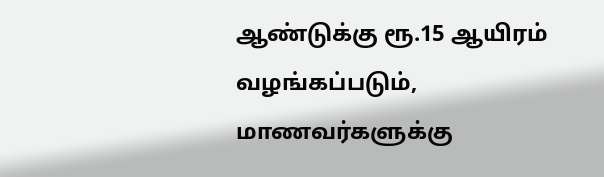ஆண்டுக்கு ரூ.15 ஆயிரம் வழங்கப்படும், மாணவர்களுக்கு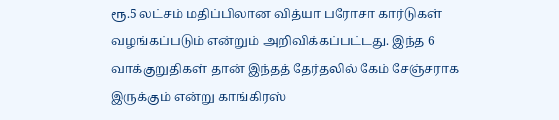ரூ.5 லட்சம் மதிப்பிலான வித்யா பரோசா கார்டுகள் வழங்கப்படும் என்றும் அறிவிக்கப்பட்டது. இந்த 6 வாக்குறுதிகள் தான் இந்தத் தேர்தலில் கேம் சேஞ்சராக இருக்கும் என்று காங்கிரஸ்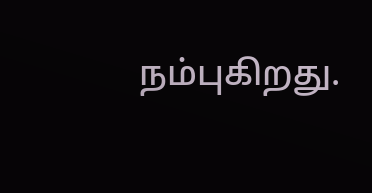நம்புகிறது.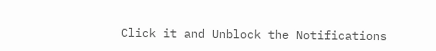Click it and Unblock the Notifications